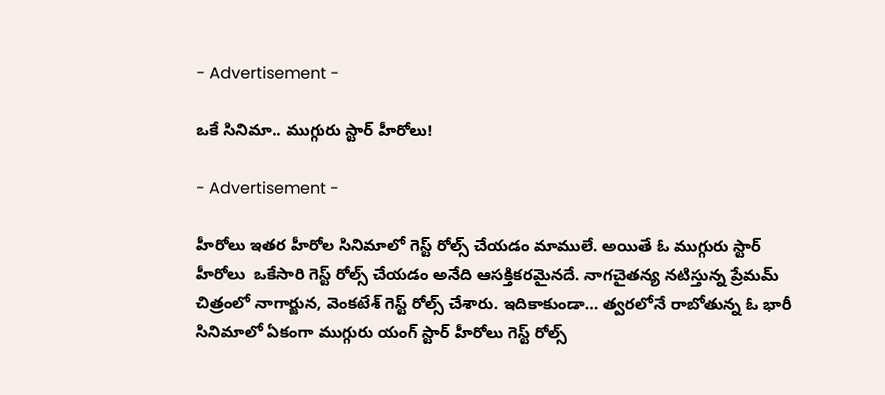- Advertisement -

ఒకే సినిమా.. ముగ్గురు స్టార్ హీరోలు!

- Advertisement -

హీరోలు ఇతర హీరోల సినిమాలో గెస్ట్ రోల్స్ చేయడం మాములే. అయితే ఓ ముగ్గురు స్టార్ హీరోలు  ఒకేసారి గెస్ట్ రోల్స్ చేయడం అనేది ఆసక్తికరమైనదే. నాగచైతన్య నటిస్తున్న ప్రేమమ్ చిత్రంలో నాగార్జున, వెంకటేశ్ గెస్ట్ రోల్స్ చేశారు. ఇదికాకుండా… త్వరలోనే రాబోతున్న ఓ భారీ సినిమాలో ఏకంగా ముగ్గురు యంగ్ స్టార్ హీరోలు గెస్ట్ రోల్స్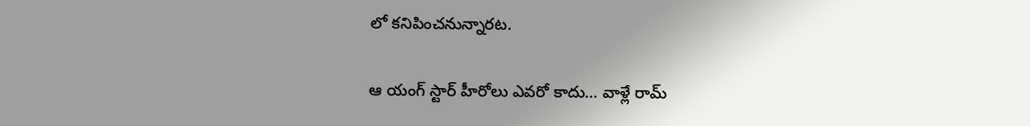లో కనిపించనున్నారట.

ఆ యంగ్ స్టార్ హీరోలు ఎవరో కాదు… వాళ్లే రామ్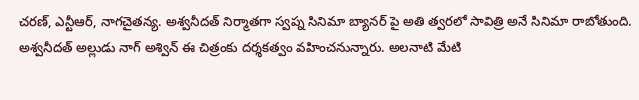చరణ్, ఎన్టీఆర్, నాగచైతన్య. అశ్వనీదత్ నిర్మాతగా స్వప్న సినిమా బ్యానర్ పై అతి త్వరలో సావిత్రి అనే సినిమా రాబోతుంది. అశ్వనీదత్ అల్లుడు నాగ్ అశ్విన్ ఈ చిత్రంకు దర్శకత్వం వహించనున్నారు. అలనాటి మేటి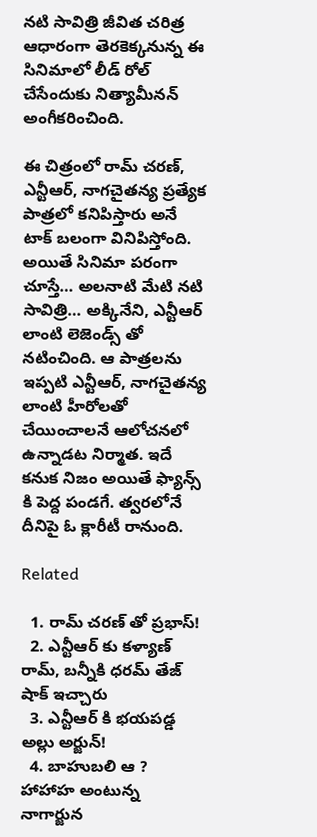నటి సావిత్రి జీవిత చరిత్ర ఆధారంగా తెరకెక్కనున్న ఈ సినిమాలో లీడ్ రోల్ చేసేందుకు నిత్యామీనన్ అంగీకరించింది.

ఈ చిత్రంలో రామ్ చరణ్, ఎన్టీఆర్, నాగచైతన్య ప్రత్యేక పాత్రలో కనిపిస్తారు అనే టాక్ బలంగా వినిపిస్తోంది. అయితే సినిమా పరంగా చూస్తే… అలనాటి మేటి నటి సావిత్రి… అక్కినేని, ఎన్టీఆర్ లాంటి లెజెండ్స్ తో నటించింది. ఆ పాత్రలను ఇప్పటి ఎన్టీఆర్, నాగచైతన్య లాంటి హీరోలతో చేయించాలనే ఆలోచనలో ఉన్నాడట నిర్మాత. ఇదే కనుక నిజం అయితే ఫ్యాన్స్ కి పెద్ద పండగే. త్వరలోనే దీనిపై ఓ క్లారీటీ రానుంది.

Related

  1. రామ్ చరణ్ తో ప్రభాస్!
  2. ఎన్టీఆర్ కు కళ్యాణ్ రామ్, బన్నీకి ధరమ్ తేజ్ షాక్ ఇచ్చారు
  3. ఎన్టీఆర్ కి భయపడ్డ అల్లు అర్జున్!
  4. బాహుబలి ఆ ? హాహాహ అంటున్న నాగార్జున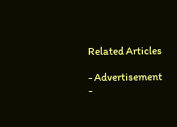Related Articles

- Advertisement -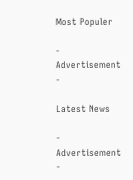Most Populer

- Advertisement -

Latest News

- Advertisement -